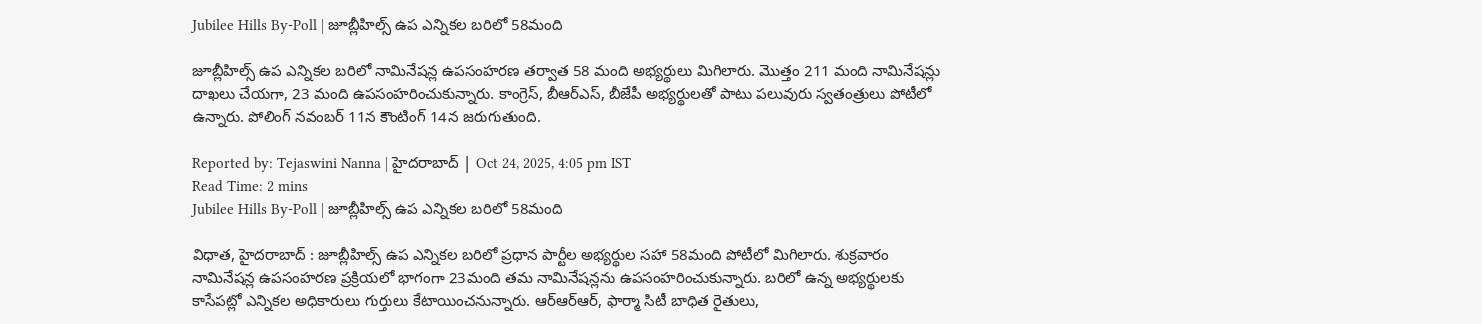Jubilee Hills By-Poll | జూబ్లీహిల్స్ ఉప ఎన్నికల బరిలో 58మంది

జూబ్లీహిల్స్ ఉప ఎన్నికల బరిలో నామినేషన్ల ఉపసంహరణ తర్వాత 58 మంది అభ్యర్థులు మిగిలారు. మొత్తం 211 మంది నామినేషన్లు దాఖలు చేయగా, 23 మంది ఉపసంహరించుకున్నారు. కాంగ్రెస్, బీఆర్‌ఎస్, బీజేపీ అభ్యర్థులతో పాటు పలువురు స్వతంత్రులు పోటీలో ఉన్నారు. పోలింగ్ నవంబర్ 11న కౌంటింగ్ 14న జరుగుతుంది.

Reported by: Tejaswini Nanna | హైదరాబాద్ | Oct 24, 2025, 4:05 pm IST
Read Time: 2 mins
Jubilee Hills By-Poll | జూబ్లీహిల్స్ ఉప ఎన్నికల బరిలో 58మంది

విధాత, హైదరాబాద్ : జూబ్లీహిల్స్ ఉప ఎన్నికల బరిలో ప్రధాన పార్టీల అభ్యర్థుల సహా 58మంది పోటీలో మిగిలారు. శుక్రవారం నామినేషన్ల ఉపసంహరణ ప్రక్రియలో భాగంగా 23మంది తమ నామినేషన్లను ఉపసంహరించుకున్నారు. బరిలో ఉన్న అభ్యర్థులకు కాసేపట్లో ఎన్నికల అధికారులు గుర్తులు కేటాయించనున్నారు. ఆర్ఆర్ఆర్, ఫార్మా సిటీ బాధిత రైతులు,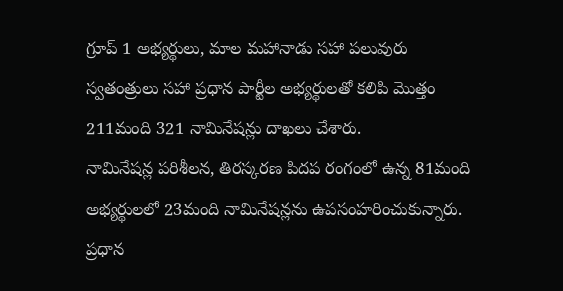గ్రూప్ 1 అభ్యర్థులు, మాల మహానాడు సహా పలువురు స్వతంత్రులు సహా ప్రధాన పార్టీల అభ్యర్థులతో కలిపి మొత్తం 211మంది 321 నామినేషన్లు దాఖలు చేశారు.
నామినేషన్ల పరిశీలన, తిరస్కరణ పిదప రంగంలో ఉన్న 81మంది అభ్యర్థులలో 23మంది నామినేషన్లను ఉపసంహరించుకున్నారు. ప్రధాన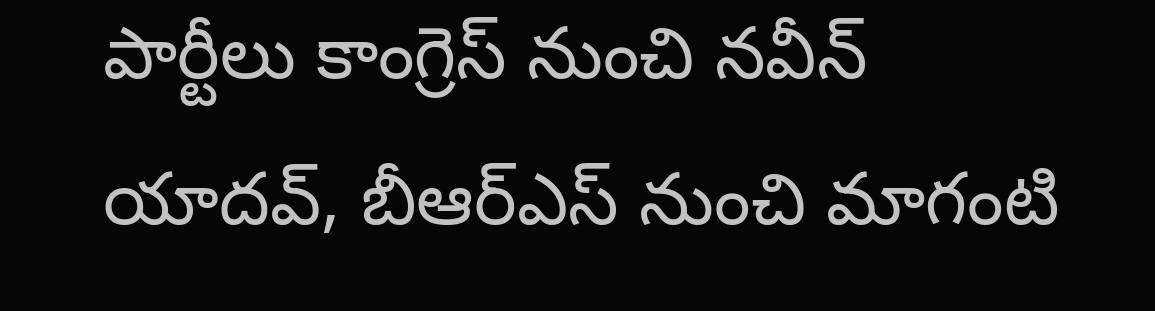పార్టీలు కాంగ్రెస్ నుంచి నవీన్ యాదవ్, బీఆర్ఎస్ నుంచి మాగంటి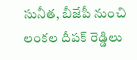సునీత, బీజేపీ నుంచి లంకల దీపక్ రెడ్డిలు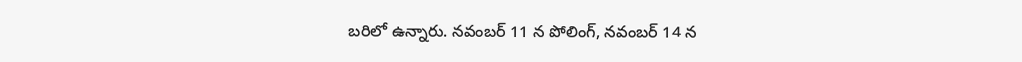బరిలో ఉన్నారు. నవంబర్ 11 న పోలింగ్, నవంబర్ 14 న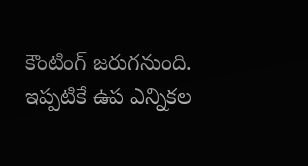కౌంటింగ్ జరుగనుంది. ఇప్పటికే ఉప ఎన్నికల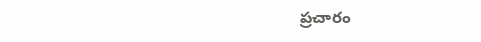ప్రచారం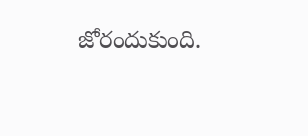జోరందుకుంది.